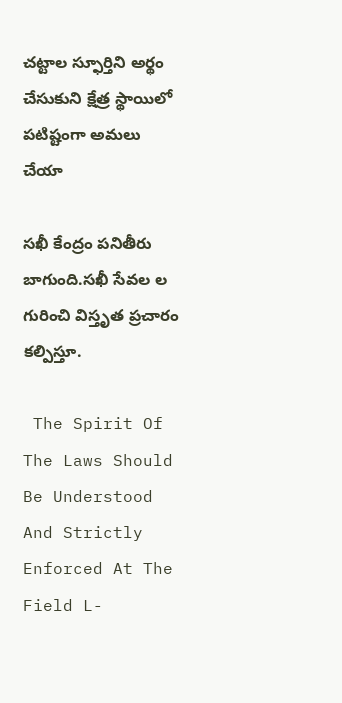చట్టాల స్ఫూర్తిని అర్థం చేసుకుని క్షేత్ర స్థాయిలో పటిష్టంగా అమలు చేయా

సఖీ కేంద్రం పనితీరు బాగుంది.సఖీ సేవల ల గురించి విస్తృత ప్రచారం కల్పిస్తూ.

 The Spirit Of The Laws Should Be Understood And Strictly Enforced At The Field L-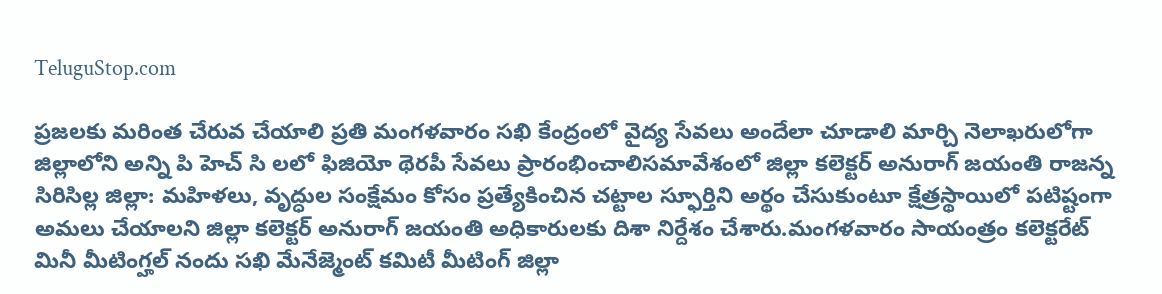TeluguStop.com

ప్రజలకు మరింత చేరువ చేయాలి ప్రతి మంగళవారం సఖి కేంద్రంలో వైద్య సేవలు అందేలా చూడాలి మార్చి నెలాఖరులోగా జిల్లాలోని అన్ని పి హెచ్ సి లలో ఫిజియో థెరపీ సేవలు ప్రారంభించాలిసమావేశంలో జిల్లా కలెక్టర్ అనురాగ్ జయంతి రాజన్న సిరిసిల్ల జిల్లా: మహిళలు, వృద్ధుల సంక్షేమం కోసం ప్రత్యేకించిన చట్టాల స్ఫూర్తిని అర్థం చేసుకుంటూ క్షేత్రస్థాయిలో పటిష్టంగా అమలు చేయాలని జిల్లా కలెక్టర్ అనురాగ్ జయంతి అధికారులకు దిశా నిర్దేశం చేశారు.మంగళవారం సాయంత్రం కలెక్టరేట్ మినీ మీటింగ్హల్ నందు సఖి మేనేజ్మెంట్ కమిటీ మీటింగ్ జిల్లా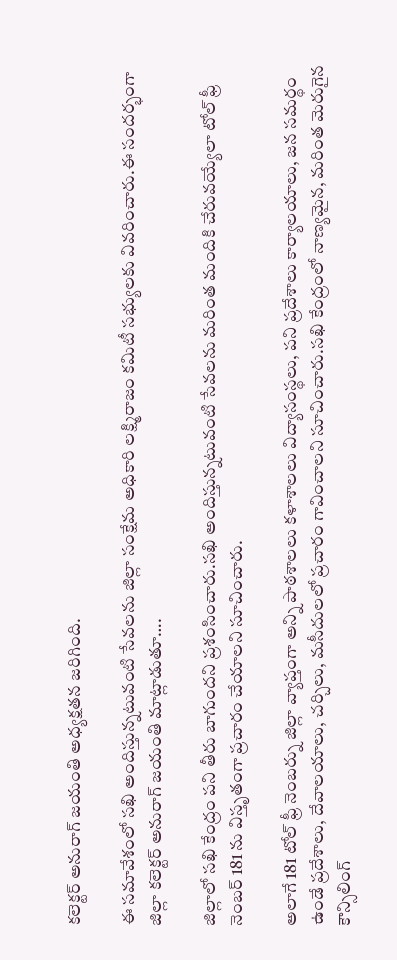కలెక్టర్ అనురాగ్ జయంతి అధ్యక్షతన జరిగింది.

ఈ సమావేశంలో సఖి అందిస్తున్నటువంటి సేవలను జిల్లా సంక్షేమ అధికారి లక్ష్మిరాజం కమిటీ సభ్యులకు వివరించారు.ఈ సందర్భంగా జిల్లా కలెక్టర్ అనురాగ్ జయంతి మాట్లాడుతూ….

జిల్లాలో సఖి కేంద్రం పని తీరు బాగుందని ప్రశంసించారు.సఖి అందిస్తున్నటువంటి సేవలను మరింత మందికి చేరువయ్యేలా టోల్ ఫ్రీ నెంబర్ 181 ను విస్తృతంగా ప్రచారం చేయాలని సూచించారు.

అలాగే 181 టోల్ ఫ్రీ నెంబర్ను జిల్లా వ్యాప్తంగా అన్ని పాఠశాలలు కళాశాలలు విద్యాసంస్థలు, పని ప్రదేశాలు కార్యాలయాలు, జన సమర్థం ఉండే ప్రదేశాలు, దేవాలయాలు, చర్చిలు, మసీదులలో ప్రచారం గావించాలని సూచించారు.సఖి కేంద్రంలో నాణ్యమైన, మరింత మెరుగైన కౌన్సిలింగ్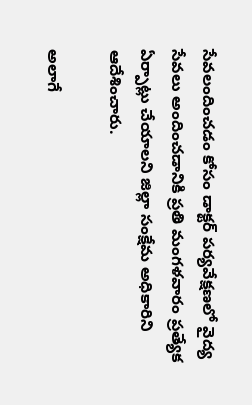సేవలందించడం కోసం డాక్టర్ పర్యవేక్షణలో వైద్య సేవలు అందించడానికి ప్రతి మంగళవారం ప్రత్యేక ఏర్పాట్లు చేయాలని జిల్లా సంక్షేమ అధికారిని ఆదేశించారు.

అలాగే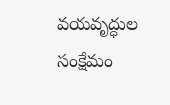వయవృద్ధుల సంక్షేమం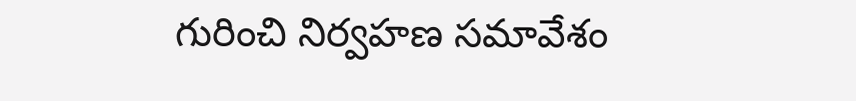గురించి నిర్వహణ సమావేశం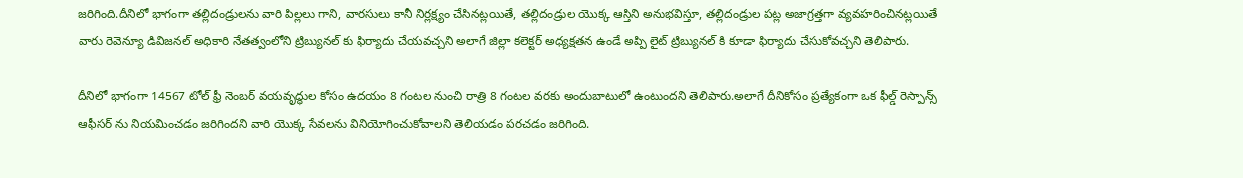జరిగింది.దీనిలో భాగంగా తల్లిదండ్రులను వారి పిల్లలు గాని, వారసులు కానీ నిర్లక్ష్యం చేసినట్లయితే, తల్లిదండ్రుల యొక్క ఆస్తిని అనుభవిస్తూ, తల్లిదండ్రుల పట్ల అజాగ్రత్తగా వ్యవహరించినట్లయితే వారు రెవెన్యూ డివిజనల్ అధికారి నేతత్వంలోని ట్రిబ్యునల్ కు ఫిర్యాదు చేయవచ్చని అలాగే జిల్లా కలెక్టర్ అధ్యక్షతన ఉండే అప్పి లైట్ ట్రిబ్యునల్ కి కూడా ఫిర్యాదు చేసుకోవచ్చని తెలిపారు.

దీనిలో భాగంగా 14567 టోల్ ఫ్రీ నెంబర్ వయవృద్ధుల కోసం ఉదయం 8 గంటల నుంచి రాత్రి 8 గంటల వరకు అందుబాటులో ఉంటుందని తెలిపారు.అలాగే దీనికోసం ప్రత్యేకంగా ఒక ఫీల్డ్ రెస్పాన్స్ ఆఫీసర్ ను నియమించడం జరిగిందని వారి యొక్క సేవలను వినియోగించుకోవాలని తెలియడం పరచడం జరిగింది.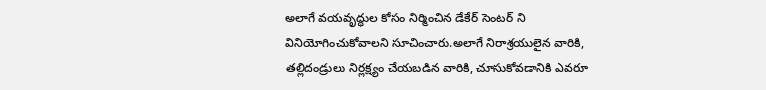అలాగే వయవృద్ధుల కోసం నిర్మించిన డేకేర్ సెంటర్ ని వినియోగించుకోవాలని సూచించారు.అలాగే నిరాశ్రయులైన వారికి, తల్లిదండ్రులు నిర్లక్ష్యం చేయబడిన వారికి, చూసుకోవడానికి ఎవరూ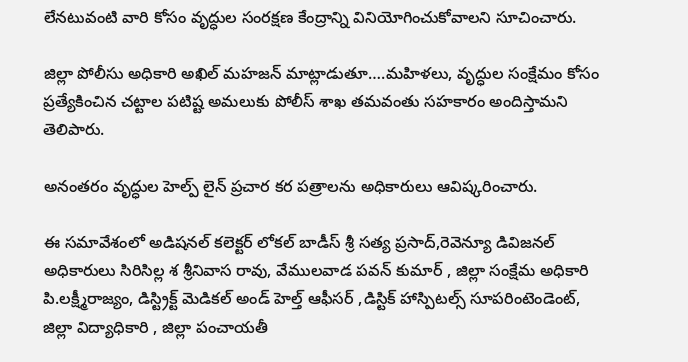లేనటువంటి వారి కోసం వృద్ధుల సంరక్షణ కేంద్రాన్ని వినియోగించుకోవాలని సూచించారు.

జిల్లా పోలీసు అధికారి అఖిల్ మహజన్ మాట్లాడుతూ….మహిళలు, వృద్ధుల సంక్షేమం కోసం ప్రత్యేకించిన చట్టాల పటిష్ట అమలుకు పోలీస్ శాఖ తమవంతు సహకారం అందిస్తామని తెలిపారు.

అనంతరం వృద్ధుల హెల్ప్ లైన్ ప్రచార కర పత్రాలను అధికారులు ఆవిష్కరించారు.

ఈ సమావేశంలో అడిషనల్ కలెక్టర్ లోకల్ బాడీస్ శ్రీ సత్య ప్రసాద్,రెవెన్యూ డివిజనల్ అధికారులు సిరిసిల్ల శ శ్రీనివాస రావు, వేములవాడ పవన్ కుమార్ , జిల్లా సంక్షేమ అధికారి పి.లక్ష్మీరాజ్యం, డిస్ట్రిక్ట్ మెడికల్ అండ్ హెల్త్ ఆఫీసర్ ,డిస్టిక్ హాస్పిటల్స్ సూపరింటెండెంట్, జిల్లా విద్యాధికారి , జిల్లా పంచాయతీ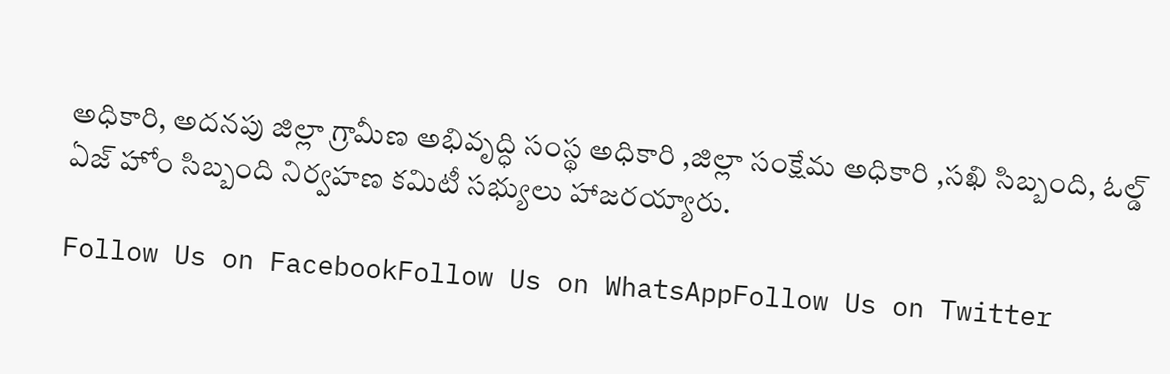అధికారి, అదనపు జిల్లా గ్రామీణ అభివృద్ధి సంస్థ అధికారి ,జిల్లా సంక్షేమ అధికారి ,సఖి సిబ్బంది, ఓల్డ్ ఏజ్ హోం సిబ్బంది నిర్వహణ కమిటీ సభ్యులు హాజరయ్యారు.

Follow Us on FacebookFollow Us on WhatsAppFollow Us on Twitter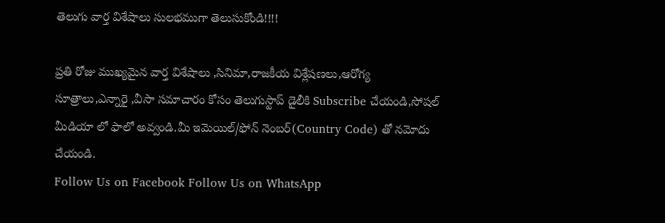తెలుగు వార్త విశేషాలు సులభముగా తెలుసుకోండి!!!!

ప్రతి రోజు ముఖ్యమైన వార్త విశేషాలు ,సినిమా,రాజకీయ విశ్లేషణలు,ఆరోగ్య సూత్రాలు,ఎన్నారై ,వీసా సమాచారం కోసం తెలుగుస్టాప్ డైలీకి Subscribe చేయండి,సోషల్ మీడియా లో ఫాలో అవ్వండి.మీ ఇమెయిల్/ఫోన్ నెంబర్(Country Code) తో నమోదు చేయండి.
Follow Us on Facebook Follow Us on WhatsApp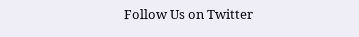Follow Us on Twitter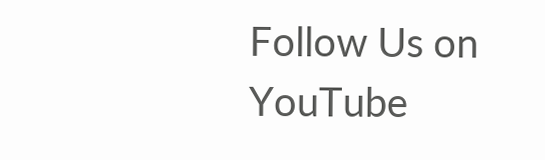Follow Us on YouTube